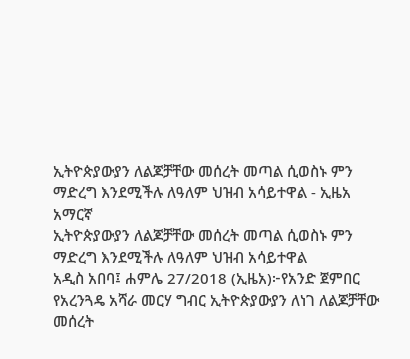ኢትዮጵያውያን ለልጆቻቸው መሰረት መጣል ሲወስኑ ምን ማድረግ እንደሚችሉ ለዓለም ህዝብ አሳይተዋል - ኢዜአ አማርኛ
ኢትዮጵያውያን ለልጆቻቸው መሰረት መጣል ሲወስኑ ምን ማድረግ እንደሚችሉ ለዓለም ህዝብ አሳይተዋል
አዲስ አበባ፤ ሐምሌ 27/2018 (ኢዜአ)፦የአንድ ጀምበር የአረንጓዴ አሻራ መርሃ ግብር ኢትዮጵያውያን ለነገ ለልጆቻቸው መሰረት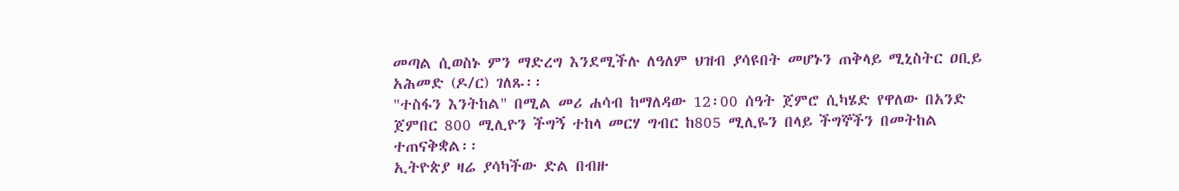መጣል ሲወስኑ ምን ማድረግ እንደሚችሉ ለዓለም ህዝብ ያሳዩበት መሆኑን ጠቅላይ ሚኒስትር ዐቢይ አሕመድ (ዶ/ር) ገለጹ፡፡
"ተስፋን እንትከል" በሚል መሪ ሐሳብ ከማለዳው 12፡00 ሰዓት ጀምሮ ሲካሄድ የዋለው በአንድ ጀምበር 800 ሚሊዮን ችግኝ ተከላ መርሃ ግብር ከ805 ሚሊዬን በላይ ችግኞችን በመትከል ተጠናቅቋል፡፡
ኢትዮጵያ ዛሬ ያሳካችው ድል በብዙ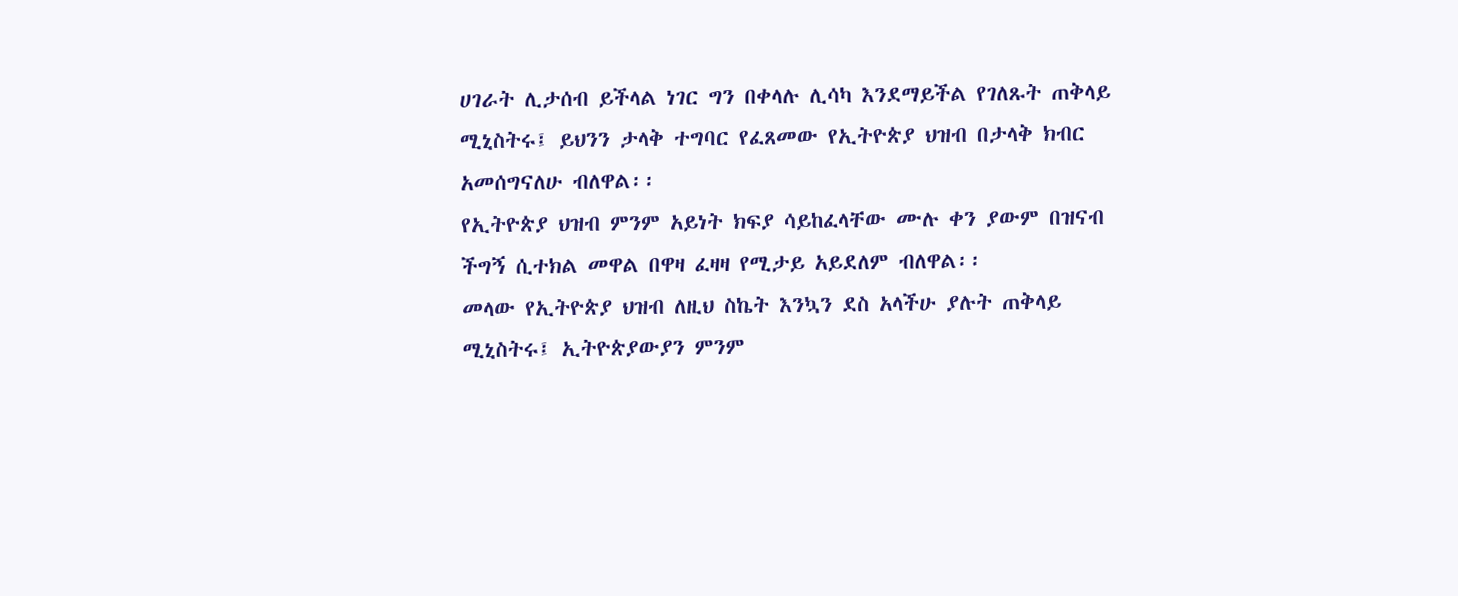ሀገራት ሊታሰብ ይችላል ነገር ግን በቀላሉ ሊሳካ እንደማይችል የገለጹት ጠቅላይ ሚኒስትሩ፤ ይህንን ታላቅ ተግባር የፈጸመው የኢትዮጵያ ህዝብ በታላቅ ክብር አመሰግናለሁ ብለዋል፡፡
የኢትዮጵያ ህዝብ ምንም አይነት ክፍያ ሳይከፈላቸው ሙሉ ቀን ያውም በዝናብ ችግኝ ሲተክል መዋል በዋዛ ፈዛዛ የሚታይ አይደለም ብለዋል፡፡
መላው የኢትዮጵያ ህዝብ ለዚህ ስኬት እንኳን ደስ አላችሁ ያሉት ጠቅላይ ሚኒስትሩ፤ ኢትዮጵያውያን ምንም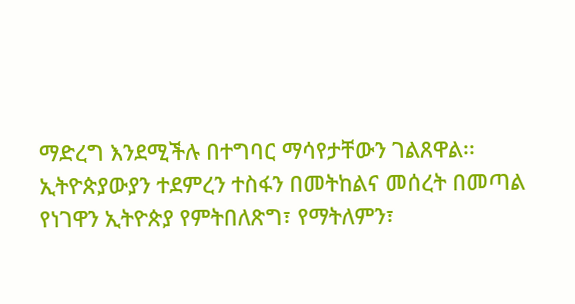ማድረግ እንደሚችሉ በተግባር ማሳየታቸውን ገልጸዋል፡፡
ኢትዮጵያውያን ተደምረን ተስፋን በመትከልና መሰረት በመጣል የነገዋን ኢትዮጵያ የምትበለጽግ፣ የማትለምን፣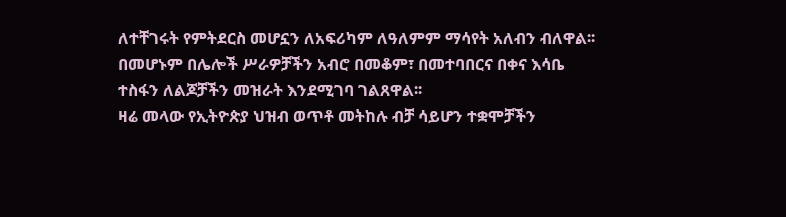ለተቸገሩት የምትደርስ መሆኗን ለአፍሪካም ለዓለምም ማሳየት አለብን ብለዋል፡፡
በመሆኑም በሌሎች ሥራዎቻችን አብሮ በመቆም፣ በመተባበርና በቀና እሳቤ ተስፋን ለልጆቻችን መዝራት እንደሚገባ ገልጸዋል፡፡
ዛሬ መላው የኢትዮጵያ ህዝብ ወጥቶ መትከሉ ብቻ ሳይሆን ተቋሞቻችን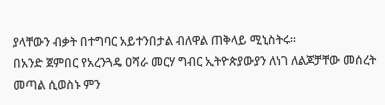ያላቸውን ብቃት በተግባር አይተንበታል ብለዋል ጠቅላይ ሚኒስትሩ፡፡
በአንድ ጀምበር የአረንጓዴ ዐሻራ መርሃ ግብር ኢትዮጵያውያን ለነገ ለልጆቻቸው መሰረት መጣል ሲወስኑ ምን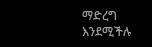ማድረግ እንደሚችሉ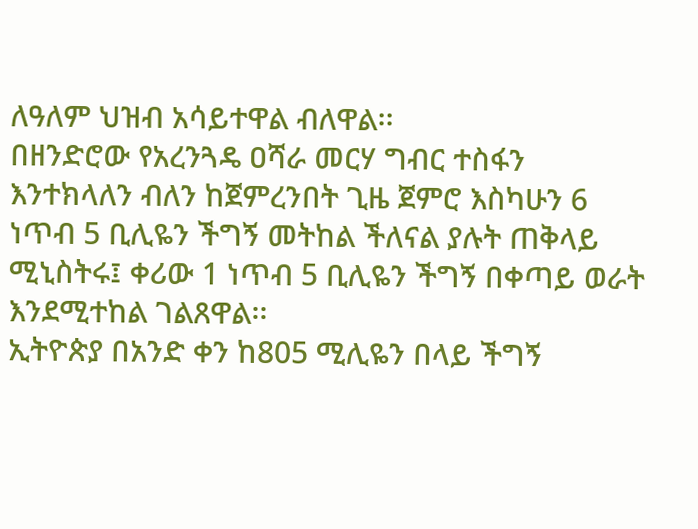ለዓለም ህዝብ አሳይተዋል ብለዋል፡፡
በዘንድሮው የአረንጓዴ ዐሻራ መርሃ ግብር ተስፋን እንተክላለን ብለን ከጀምረንበት ጊዜ ጀምሮ እስካሁን 6 ነጥብ 5 ቢሊዬን ችግኝ መትከል ችለናል ያሉት ጠቅላይ ሚኒስትሩ፤ ቀሪው 1 ነጥብ 5 ቢሊዬን ችግኝ በቀጣይ ወራት እንደሚተከል ገልጸዋል፡፡
ኢትዮጵያ በአንድ ቀን ከ805 ሚሊዬን በላይ ችግኝ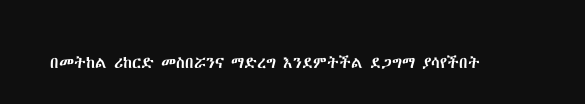በመትከል ሪከርድ መስበሯንና ማድረግ እንደምትችል ደጋግማ ያሳየችበት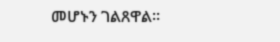መሆኑን ገልጸዋል፡፡